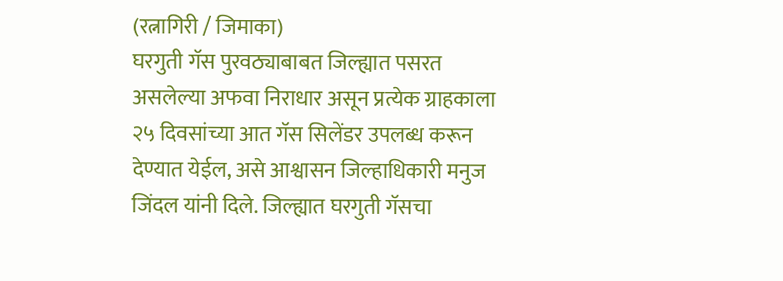(रत्नागिरी / जिमाका)
घरगुती गॅस पुरवठ्याबाबत जिल्ह्यात पसरत असलेल्या अफवा निराधार असून प्रत्येक ग्राहकाला २५ दिवसांच्या आत गॅस सिलेंडर उपलब्ध करून देण्यात येईल, असे आश्वासन जिल्हाधिकारी मनुज जिंदल यांनी दिले. जिल्ह्यात घरगुती गॅसचा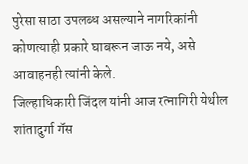पुरेसा साठा उपलब्ध असल्याने नागरिकांनी कोणत्याही प्रकारे घाबरून जाऊ नये, असे आवाहनही त्यांनी केले.
जिल्हाधिकारी जिंदल यांनी आज रत्नागिरी येथील शांतादुर्गा गॅस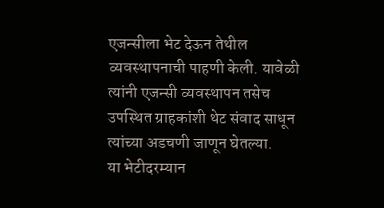एजन्सीला भेट देऊन तेथील व्यवस्थापनाची पाहणी केली. यावेळी त्यांनी एजन्सी व्यवस्थापन तसेच उपस्थित ग्राहकांशी थेट संवाद साधून त्यांच्या अडचणी जाणून घेतल्या.
या भेटीदरम्यान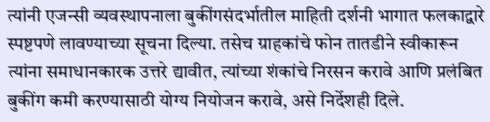त्यांनी एजन्सी व्यवस्थापनाला बुकींगसंदर्भातील माहिती दर्शनी भागात फलकाद्वारे स्पष्टपणे लावण्याच्या सूचना दिल्या. तसेच ग्राहकांचे फोन तातडीने स्वीकारून त्यांना समाधानकारक उत्तरे द्यावीत, त्यांच्या शंकांचे निरसन करावे आणि प्रलंबित बुकींग कमी करण्यासाठी योग्य नियोजन करावे, असे निर्देशही दिले.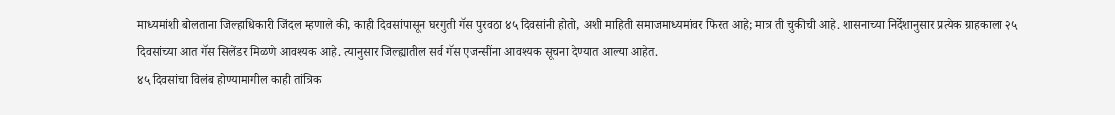माध्यमांशी बोलताना जिल्हाधिकारी जिंदल म्हणाले की, काही दिवसांपासून घरगुती गॅस पुरवठा ४५ दिवसांनी होतो, अशी माहिती समाजमाध्यमांवर फिरत आहे; मात्र ती चुकीची आहे. शासनाच्या निर्देशानुसार प्रत्येक ग्राहकाला २५ दिवसांच्या आत गॅस सिलेंडर मिळणे आवश्यक आहे. त्यानुसार जिल्ह्यातील सर्व गॅस एजन्सींना आवश्यक सूचना देण्यात आल्या आहेत.
४५ दिवसांचा विलंब होण्यामागील काही तांत्रिक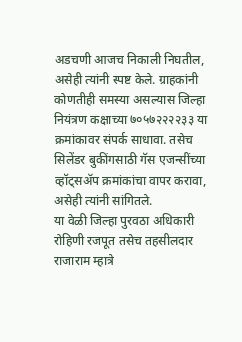अडचणी आजच निकाली निघतील, असेही त्यांनी स्पष्ट केले. ग्राहकांनी कोणतीही समस्या असल्यास जिल्हा नियंत्रण कक्षाच्या ७०५७२२२२३३ या क्रमांकावर संपर्क साधावा. तसेच सिलेंडर बुकींगसाठी गॅस एजन्सींच्या व्हॉट्सॲप क्रमांकांचा वापर करावा, असेही त्यांनी सांगितले.
या वेळी जिल्हा पुरवठा अधिकारी रोहिणी रजपूत तसेच तहसीलदार राजाराम म्हात्रे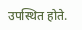उपस्थित होते.